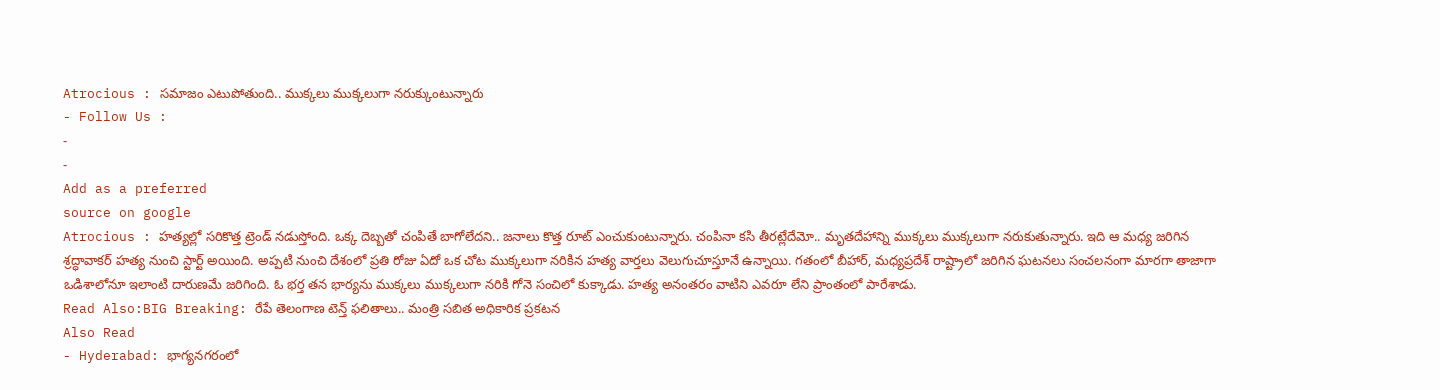Atrocious : సమాజం ఎటుపోతుంది.. ముక్కలు ముక్కలుగా నరుక్కుంటున్నారు
- Follow Us :
-
-
Add as a preferred
source on google
Atrocious : హత్యల్లో సరికొత్త ట్రెండ్ నడుస్తోంది. ఒక్క దెబ్బతో చంపితే బాగోలేదని.. జనాలు కొత్త రూట్ ఎంచుకుంటున్నారు. చంపినా కసి తీరట్లేదేమో.. మృతదేహాన్ని ముక్కలు ముక్కలుగా నరుకుతున్నారు. ఇది ఆ మధ్య జరిగిన శ్రద్ధావాకర్ హత్య నుంచి స్టార్ట్ అయింది. అప్పటి నుంచి దేశంలో ప్రతి రోజు ఏదో ఒక చోట ముక్కలుగా నరికిన హత్య వార్తలు వెలుగుచూస్తూనే ఉన్నాయి. గతంలో బీహార్, మధ్యప్రదేశ్ రాష్ట్రాలో జరిగిన ఘటనలు సంచలనంగా మారగా తాజాగా ఒడిశాలోనూ ఇలాంటి దారుణమే జరిగింది. ఓ భర్త తన భార్యను ముక్కలు ముక్కలుగా నరికి గోనె సంచిలో కుక్కాడు. హత్య అనంతరం వాటిని ఎవరూ లేని ప్రాంతంలో పారేశాడు.
Read Also:BIG Breaking: రేపే తెలంగాణ టెన్త్ ఫలితాలు.. మంత్రి సబిత అధికారిక ప్రకటన
Also Read
- Hyderabad: భాగ్యనగరంలో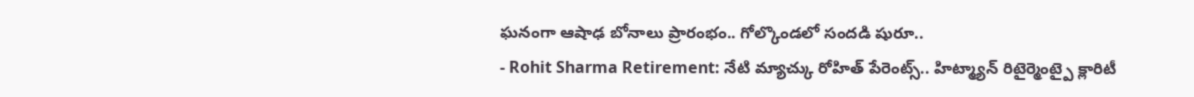ఘనంగా ఆషాఢ బోనాలు ప్రారంభం.. గోల్కొండలో సందడి షురూ..
- Rohit Sharma Retirement: నేటి మ్యాచ్కు రోహిత్ పేరెంట్స్.. హిట్మ్యాన్ రిటైర్మెంట్పై క్లారిటీ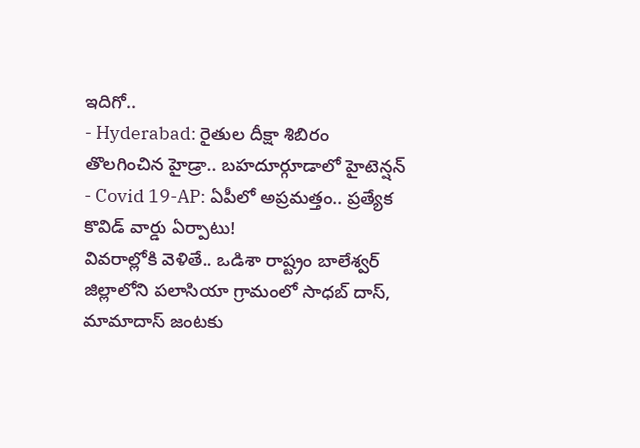ఇదిగో..
- Hyderabad: రైతుల దీక్షా శిబిరం తొలగించిన హైడ్రా.. బహదూర్గూడాలో హైటెన్షన్
- Covid 19-AP: ఏపీలో అప్రమత్తం.. ప్రత్యేక కొవిడ్ వార్డు ఏర్పాటు!
వివరాల్లోకి వెళితే.. ఒడిశా రాష్ట్రం బాలేశ్వర్ జిల్లాలోని పలాసియా గ్రామంలో సాధబ్ దాస్, మామాదాస్ జంటకు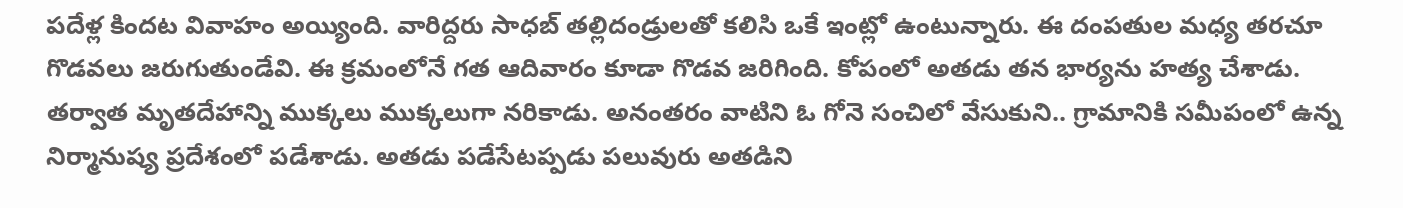పదేళ్ల కిందట వివాహం అయ్యింది. వారిద్దరు సాధబ్ తల్లిదండ్రులతో కలిసి ఒకే ఇంట్లో ఉంటున్నారు. ఈ దంపతుల మధ్య తరచూ గొడవలు జరుగుతుండేవి. ఈ క్రమంలోనే గత ఆదివారం కూడా గొడవ జరిగింది. కోపంలో అతడు తన భార్యను హత్య చేశాడు. తర్వాత మృతదేహాన్ని ముక్కలు ముక్కలుగా నరికాడు. అనంతరం వాటిని ఓ గోనె సంచిలో వేసుకుని.. గ్రామానికి సమీపంలో ఉన్న నిర్మానుష్య ప్రదేశంలో పడేశాడు. అతడు పడేసేటప్పడు పలువురు అతడిని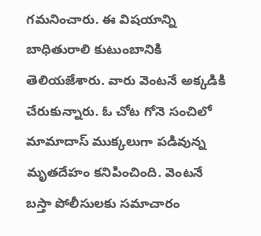గమనించారు. ఈ విషయాన్ని బాధితురాలి కుటుంబానికి తెలియజేశారు. వారు వెంటనే అక్కడికి చేరుకున్నారు. ఓ చోట గోనె సంచిలో మామాదాస్ ముక్కలుగా పడివున్న మృతదేహం కనిపించింది. వెంటనే బస్తా పోలీసులకు సమాచారం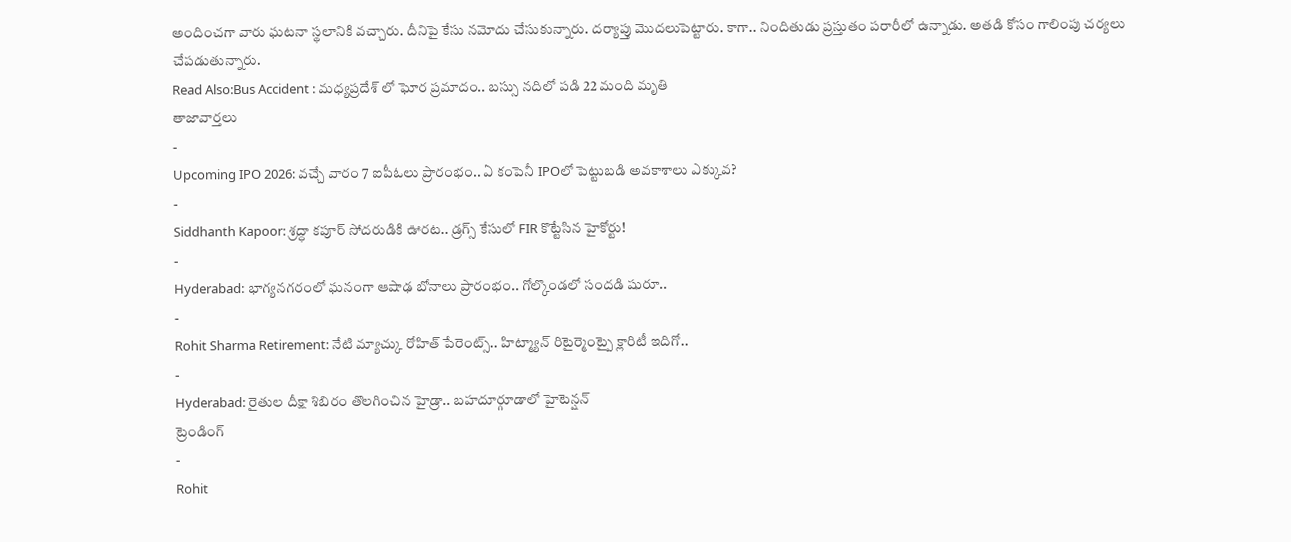అందించగా వారు ఘటనా స్థలానికి వచ్చారు. దీనిపై కేసు నమోదు చేసుకున్నారు. దర్యాప్తు మొదలుపెట్టారు. కాగా.. నిందితుడు ప్రస్తుతం పరారీలో ఉన్నాడు. అతడి కోసం గాలింపు చర్యలు చేపడుతున్నారు.
Read Also:Bus Accident : మధ్యప్రదేశ్ లో ఘోర ప్రమాదం.. బస్సు నదిలో పడి 22 మంది మృతి
తాజావార్తలు
-
Upcoming IPO 2026: వచ్చే వారం 7 ఐపీఓలు ప్రారంభం.. ఏ కంపెనీ IPOలో పెట్టుబడి అవకాశాలు ఎక్కువ?
-
Siddhanth Kapoor: శ్రద్ధా కపూర్ సోదరుడికి ఊరట.. డ్రగ్స్ కేసులో FIR కొట్టేసిన హైకోర్టు!
-
Hyderabad: భాగ్యనగరంలో ఘనంగా ఆషాఢ బోనాలు ప్రారంభం.. గోల్కొండలో సందడి షురూ..
-
Rohit Sharma Retirement: నేటి మ్యాచ్కు రోహిత్ పేరెంట్స్.. హిట్మ్యాన్ రిటైర్మెంట్పై క్లారిటీ ఇదిగో..
-
Hyderabad: రైతుల దీక్షా శిబిరం తొలగించిన హైడ్రా.. బహదూర్గూడాలో హైటెన్షన్
ట్రెండింగ్
-
Rohit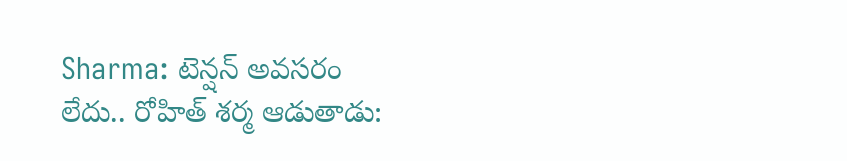Sharma: టెన్షన్ అవసరం లేదు.. రోహిత్ శర్మ ఆడుతాడు: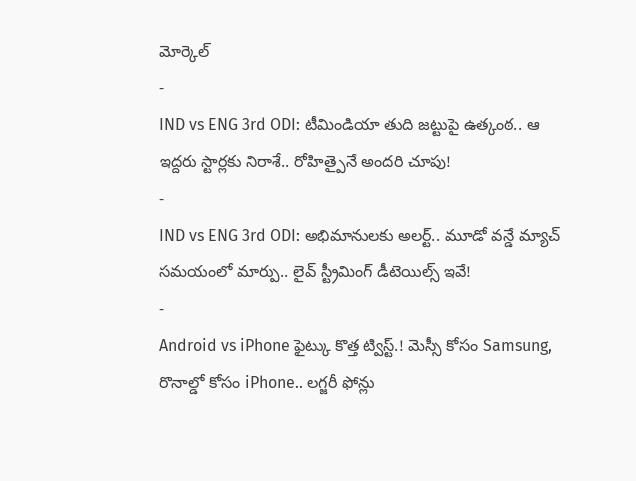మోర్కెల్
-
IND vs ENG 3rd ODI: టీమిండియా తుది జట్టుపై ఉత్కంఠ.. ఆ ఇద్దరు స్టార్లకు నిరాశే.. రోహిత్పైనే అందరి చూపు!
-
IND vs ENG 3rd ODI: అభిమానులకు అలర్ట్.. మూడో వన్డే మ్యాచ్ సమయంలో మార్పు.. లైవ్ స్ట్రీమింగ్ డీటెయిల్స్ ఇవే!
-
Android vs iPhone ఫైట్కు కొత్త ట్విస్ట్.! మెస్సీ కోసం Samsung, రొనాల్డో కోసం iPhone.. లగ్జరీ ఫోన్లు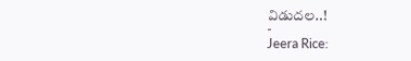విడుదల..!
-
Jeera Rice: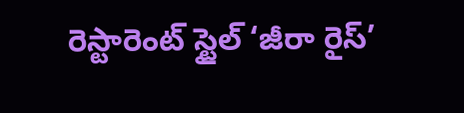రెస్టారెంట్ స్టైల్ ‘జీరా రైస్’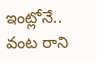ఇంట్లోనే.. వంట రాని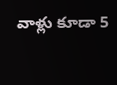వాళ్లు కూడా 5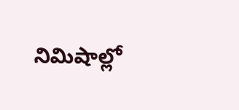నిమిషాల్లో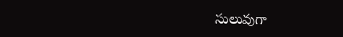సులువుగా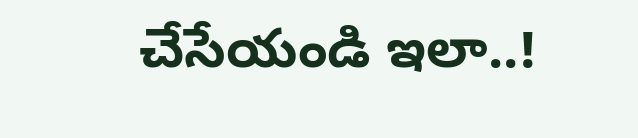చేసేయండి ఇలా..!